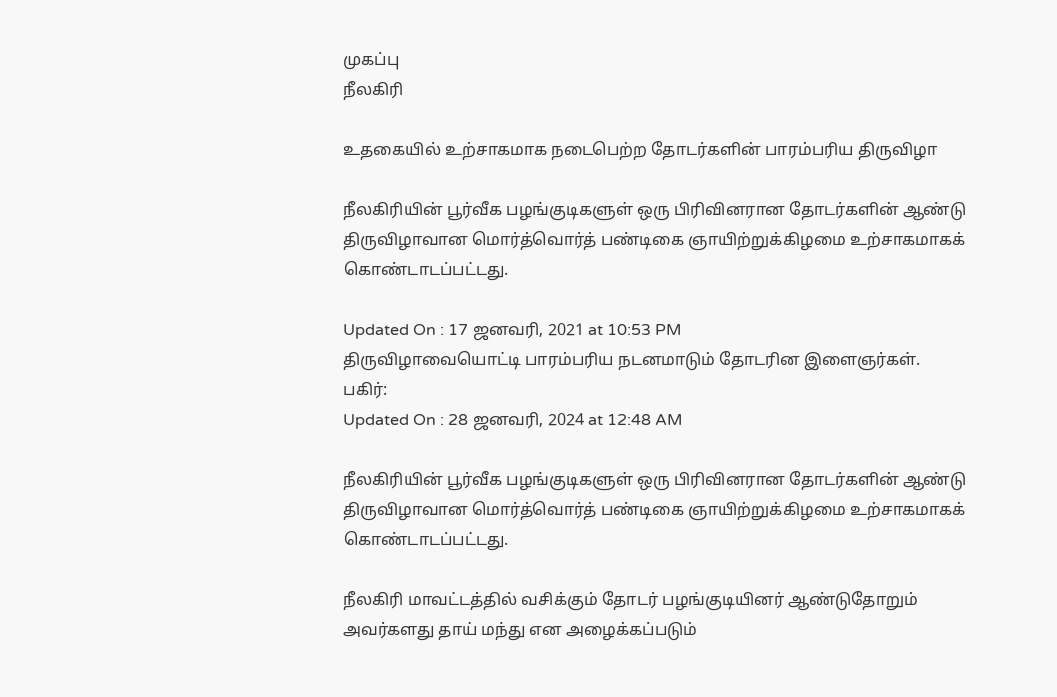முகப்பு
நீலகிரி

உதகையில் உற்சாகமாக நடைபெற்ற தோடர்களின் பாரம்பரிய திருவிழா

நீலகிரியின் பூர்வீக பழங்குடிகளுள் ஒரு பிரிவினரான தோடர்களின் ஆண்டு திருவிழாவான மொர்த்வொர்த் பண்டிகை ஞாயிற்றுக்கிழமை உற்சாகமாகக் கொண்டாடப்பட்டது.

Updated On : 17 ஜனவரி, 2021 at 10:53 PM
திருவிழாவையொட்டி பாரம்பரிய நடனமாடும் தோடரின இளைஞர்கள்.
பகிர்:
Updated On : 28 ஜனவரி, 2024 at 12:48 AM

நீலகிரியின் பூர்வீக பழங்குடிகளுள் ஒரு பிரிவினரான தோடர்களின் ஆண்டு திருவிழாவான மொர்த்வொர்த் பண்டிகை ஞாயிற்றுக்கிழமை உற்சாகமாகக் கொண்டாடப்பட்டது.

நீலகிரி மாவட்டத்தில் வசிக்கும் தோடர் பழங்குடியினர் ஆண்டுதோறும் அவர்களது தாய் மந்து என அழைக்கப்படும்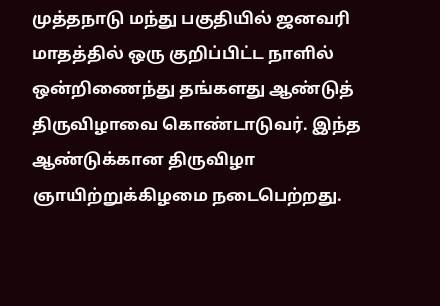முத்தநாடு மந்து பகுதியில் ஜனவரி மாதத்தில் ஒரு குறிப்பிட்ட நாளில் ஒன்றிணைந்து தங்களது ஆண்டுத் திருவிழாவை கொண்டாடுவர். இந்த ஆண்டுக்கான திருவிழா ஞாயிற்றுக்கிழமை நடைபெற்றது.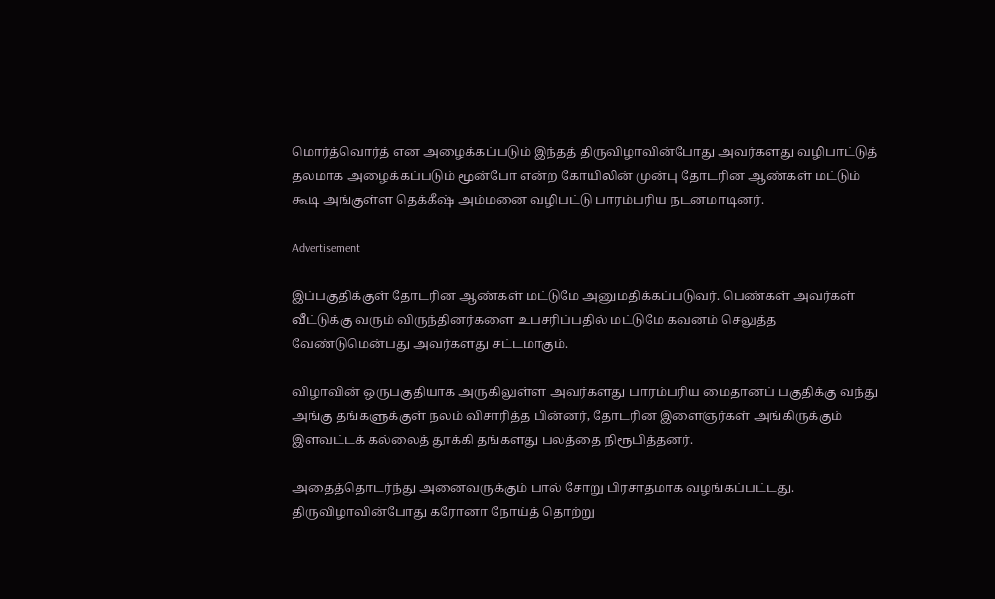மொர்த்வொர்த் என அழைக்கப்படும் இந்தத் திருவிழாவின்போது அவர்களது வழிபாட்டுத் தலமாக அழைக்கப்படும் மூன்போ என்ற கோயிலின் முன்பு தோடரின ஆண்கள் மட்டும் கூடி அங்குள்ள தெக்கீஷ் அம்மனை வழிபட்டு பாரம்பரிய நடனமாடினர்.

Advertisement

இப்பகுதிக்குள் தோடரின ஆண்கள் மட்டுமே அனுமதிக்கப்படுவர். பெண்கள் அவர்கள் வீட்டுக்கு வரும் விருந்தினர்களை உபசரிப்பதில் மட்டுமே கவனம் செலுத்த வேண்டுமென்பது அவர்களது சட்டமாகும்.

விழாவின் ஒருபகுதியாக அருகிலுள்ள அவர்களது பாரம்பரிய மைதானப் பகுதிக்கு வந்து அங்கு தங்களுக்குள் நலம் விசாரித்த பின்னர், தோடரின இளைஞர்கள் அங்கிருக்கும் இளவட்டக் கல்லைத் தூக்கி தங்களது பலத்தை நிரூபித்தனர்.

அதைத்தொடர்ந்து அனைவருக்கும் பால் சோறு பிரசாதமாக வழங்கப்பட்டது. திருவிழாவின்போது கரோனா நோய்த் தொற்று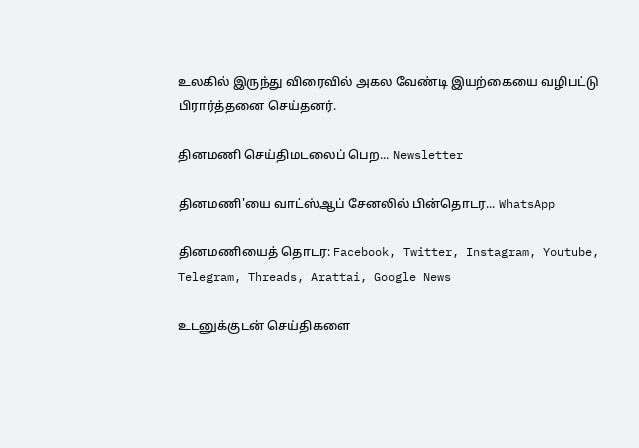உலகில் இருந்து விரைவில் அகல வேண்டி இயற்கையை வழிபட்டு பிரார்த்தனை செய்தனர்.

தினமணி செய்திமடலைப் பெற... Newsletter

தினமணி'யை வாட்ஸ்ஆப் சேனலில் பின்தொடர... WhatsApp

தினமணியைத் தொடர: Facebook, Twitter, Instagram, Youtube, Telegram, Threads, Arattai, Google News

உடனுக்குடன் செய்திகளை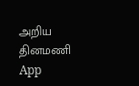அறிய தினமணி App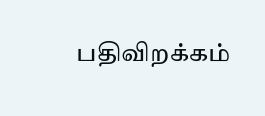பதிவிறக்கம்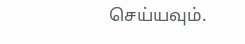செய்யவும்.